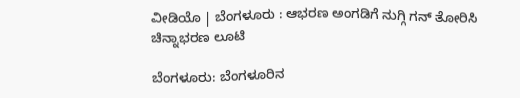ವೀಡಿಯೊ | ಬೆಂಗಳೂರು : ಆಭರಣ ಅಂಗಡಿಗೆ ನುಗ್ಗಿ ಗನ್ ತೋರಿಸಿ ಚಿನ್ನಾಭರಣ ಲೂಟಿ

ಬೆಂಗಳೂರು: ಬೆಂಗಳೂರಿನ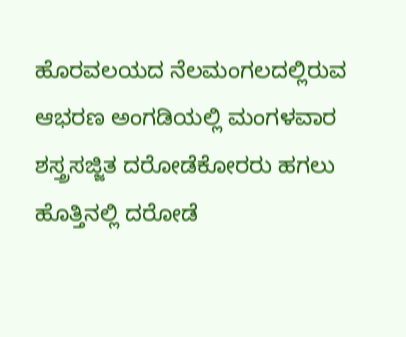ಹೊರವಲಯದ ನೆಲಮಂಗಲದಲ್ಲಿರುವ ಆಭರಣ ಅಂಗಡಿಯಲ್ಲಿ ಮಂಗಳವಾರ ಶಸ್ತ್ರಸಜ್ಜಿತ ದರೋಡೆಕೋರರು ಹಗಲು ಹೊತ್ತಿನಲ್ಲಿ ದರೋಡೆ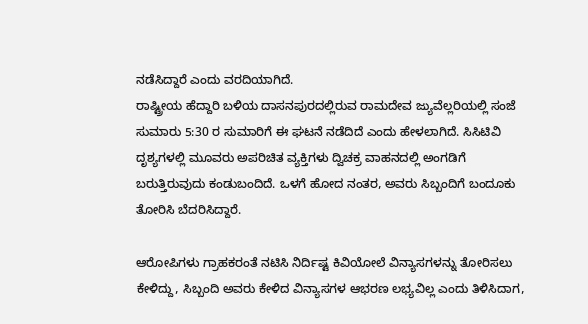ನಡೆಸಿದ್ದಾರೆ ಎಂದು ವರದಿಯಾಗಿದೆ.
ರಾಷ್ಟ್ರೀಯ ಹೆದ್ದಾರಿ ಬಳಿಯ ದಾಸನಪುರದಲ್ಲಿರುವ ರಾಮದೇವ ಜ್ಯುವೆಲ್ಲರಿಯಲ್ಲಿ ಸಂಜೆ ಸುಮಾರು 5:30 ರ ಸುಮಾರಿಗೆ ಈ ಘಟನೆ ನಡೆದಿದೆ ಎಂದು ಹೇಳಲಾಗಿದೆ. ಸಿಸಿಟಿವಿ ದೃಶ್ಯಗಳಲ್ಲಿ ಮೂವರು ಅಪರಿಚಿತ ವ್ಯಕ್ತಿಗಳು ದ್ವಿಚಕ್ರ ವಾಹನದಲ್ಲಿ ಅಂಗಡಿಗೆ ಬರುತ್ತಿರುವುದು ಕಂಡುಬಂದಿದೆ. ಒಳಗೆ ಹೋದ ನಂತರ, ಅವರು ಸಿಬ್ಬಂದಿಗೆ ಬಂದೂಕು ತೋರಿಸಿ ಬೆದರಿಸಿದ್ದಾರೆ.

ಆರೋಪಿಗಳು ಗ್ರಾಹಕರಂತೆ ನಟಿಸಿ ನಿರ್ದಿಷ್ಟ ಕಿವಿಯೋಲೆ ವಿನ್ಯಾಸಗಳನ್ನು ತೋರಿಸಲು ಕೇಳಿದ್ದು, ಸಿಬ್ಬಂದಿ ಅವರು ಕೇಳಿದ ವಿನ್ಯಾಸಗಳ ಆಭರಣ ಲಭ್ಯವಿಲ್ಲ ಎಂದು ತಿಳಿಸಿದಾಗ,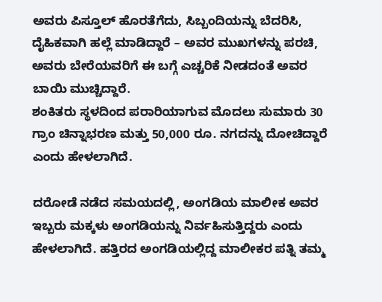ಅವರು ಪಿಸ್ತೂಲ್ ಹೊರತೆಗೆದು, ಸಿಬ್ಬಂದಿಯನ್ನು ಬೆದರಿಸಿ, ದೈಹಿಕವಾಗಿ ಹಲ್ಲೆ ಮಾಡಿದ್ದಾರೆ – ಅವರ ಮುಖಗಳನ್ನು ಪರಚಿ, ಅವರು ಬೇರೆಯವರಿಗೆ ಈ ಬಗ್ಗೆ ಎಚ್ಚರಿಕೆ ನೀಡದಂತೆ ಅವರ ಬಾಯಿ ಮುಚ್ಚಿದ್ದಾರೆ.
ಶಂಕಿತರು ಸ್ಥಳದಿಂದ ಪರಾರಿಯಾಗುವ ಮೊದಲು ಸುಮಾರು 30 ಗ್ರಾಂ ಚಿನ್ನಾಭರಣ ಮತ್ತು 50,000 ರೂ. ನಗದನ್ನು ದೋಚಿದ್ದಾರೆ ಎಂದು ಹೇಳಲಾಗಿದೆ.

ದರೋಡೆ ನಡೆದ ಸಮಯದಲ್ಲಿ, ಅಂಗಡಿಯ ಮಾಲೀಕ ಅವರ ಇಬ್ಬರು ಮಕ್ಕಳು ಅಂಗಡಿಯನ್ನು ನಿರ್ವಹಿಸುತ್ತಿದ್ದರು ಎಂದು ಹೇಳಲಾಗಿದೆ. ಹತ್ತಿರದ ಅಂಗಡಿಯಲ್ಲಿದ್ದ ಮಾಲೀಕರ ಪತ್ನಿ ತಮ್ಮ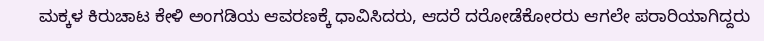ಮಕ್ಕಳ ಕಿರುಚಾಟ ಕೇಳಿ ಅಂಗಡಿಯ ಆವರಣಕ್ಕೆ ಧಾವಿಸಿದರು, ಆದರೆ ದರೋಡೆಕೋರರು ಆಗಲೇ ಪರಾರಿಯಾಗಿದ್ದರು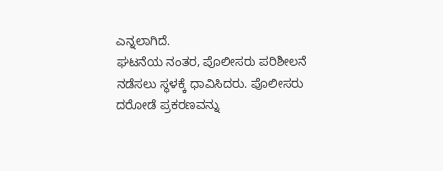ಎನ್ನಲಾಗಿದೆ.
ಘಟನೆಯ ನಂತರ, ಪೊಲೀಸರು ಪರಿಶೀಲನೆ ನಡೆಸಲು ಸ್ಥಳಕ್ಕೆ ಧಾವಿಸಿದರು. ಪೊಲೀಸರು ದರೋಡೆ ಪ್ರಕರಣವನ್ನು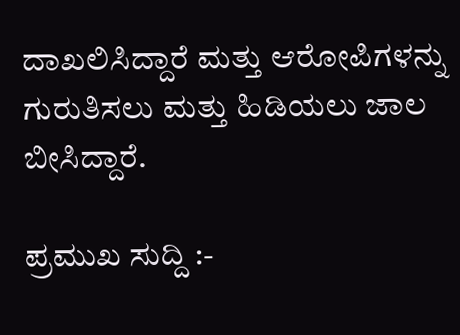ದಾಖಲಿಸಿದ್ದಾರೆ ಮತ್ತು ಆರೋಪಿಗಳನ್ನು ಗುರುತಿಸಲು ಮತ್ತು ಹಿಡಿಯಲು ಜಾಲ ಬೀಸಿದ್ದಾರೆ.

ಪ್ರಮುಖ ಸುದ್ದಿ :-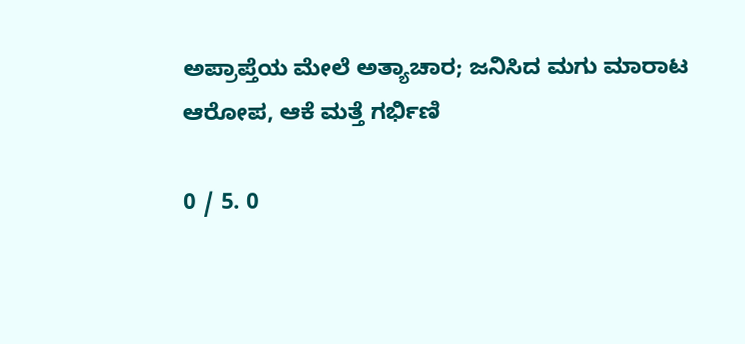ಅಪ್ರಾಪ್ತೆಯ ಮೇಲೆ ಅತ್ಯಾಚಾರ; ಜನಿಸಿದ ಮಗು ಮಾರಾಟ ಆರೋಪ, ಆಕೆ ಮತ್ತೆ ಗರ್ಭಿಣಿ

0 / 5. 0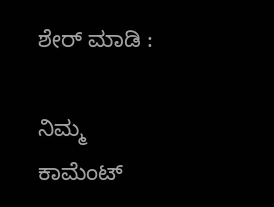ಶೇರ್ ಮಾಡಿ :

ನಿಮ್ಮ ಕಾಮೆಂಟ್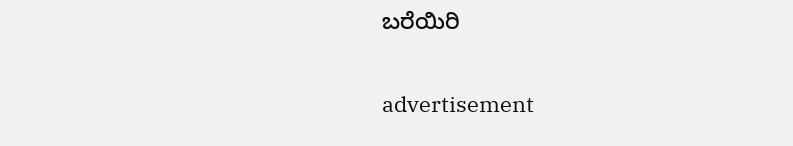ಬರೆಯಿರಿ

advertisement